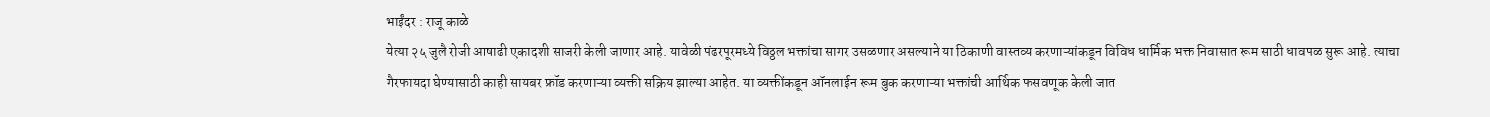भाईंदर : राजू काळे
येत्या २५ जुलै रोजी आषाढी एकादशी साजरी केली जाणार आहे. यावेळी पंढरपूरमध्ये विठ्ठल भक्तांचा सागर उसळणार असल्याने या ठिकाणी वास्तव्य करणाऱ्यांकडून विविध धार्मिक भक्त निवासात रूम साठी धावपळ सुरू आहे. त्याचा गैरफायदा घेण्यासाठी काही सायबर फ्रॉड करणाऱ्या व्यक्ती सक्रिय झाल्या आहेत. या व्यक्तींकडून ऑनलाईन रूम बुक करणाऱ्या भक्तांची आर्थिक फसवणूक केली जात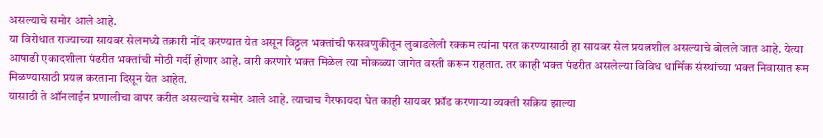असल्याचे समोर आले आहे.
या विरोधात राज्याच्या सायबर सेलमध्ये तक्रारी नोंद करण्यात येत असून विठ्ठल भक्तांची फसवणुकीतून लुबाडलेली रक्कम त्यांना परत करण्यासाठी हा सायबर सेल प्रयत्नशील असल्याचे बोलले जात आहे. येत्या आषाढी एकादशीला पंढरीत भक्तांची मोठी गर्दी होणार आहे. वारी करणारे भक्त मिळेल त्या मोकळ्या जागेत वस्ती करून राहतात. तर काही भक्त पंढरीत असलेल्या विविध धार्मिक संस्थांच्या भक्त निवासात रूम मिळण्यासाठी प्रयत्न करताना दिसून येत आहेत.
यासाठी ते ऑनलाईन प्रणालीचा वापर करीत असल्याचे समोर आले आहे. त्याचाच गैरफायदा घेत काही सायबर फ्रॉड करणाऱ्या व्यक्ती सक्रिय झाल्या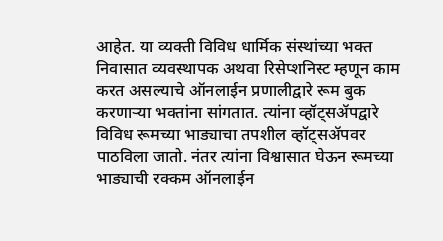आहेत. या व्यक्ती विविध धार्मिक संस्थांच्या भक्त निवासात व्यवस्थापक अथवा रिसेप्शनिस्ट म्हणून काम करत असल्याचे ऑनलाईन प्रणालीद्वारे रूम बुक करणाऱ्या भक्तांना सांगतात. त्यांना व्हॉट्सॲपद्वारे विविध रूमच्या भाड्याचा तपशील व्हॉट्सॲपवर पाठविला जातो. नंतर त्यांना विश्वासात घेऊन रूमच्या भाड्याची रक्कम ऑनलाईन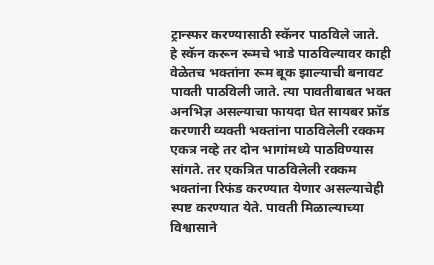ट्रान्स्फर करण्यासाठी स्कॅनर पाठविले जाते.
हे स्कॅन करून रूमचे भाडे पाठविल्यावर काही वेळेतच भक्तांना रूम बूक झाल्याची बनावट पावती पाठविली जाते. त्या पावतीबाबत भक्त अनभिज्ञ असल्याचा फायदा घेत सायबर फ्रॉड करणारी व्यक्ती भक्तांना पाठविलेली रक्कम एकत्र नव्हे तर दोन भागांमध्ये पाठविण्यास सांगते. तर एकत्रित पाठविलेली रक्कम भक्तांना रिफंड करण्यात येणार असल्याचेही स्पष्ट करण्यात येते. पावती मिळाल्याच्या विश्वासाने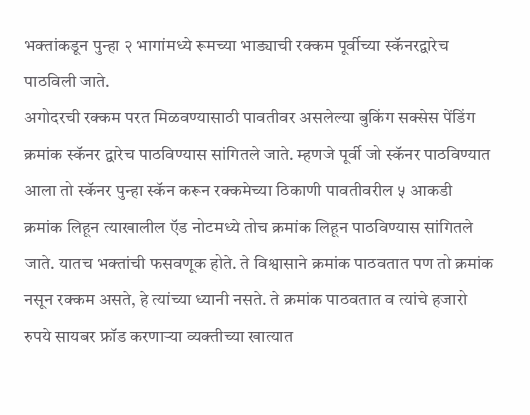भक्तांकडून पुन्हा २ भागांमध्ये रूमच्या भाड्याची रक्कम पूर्वीच्या स्कॅनरद्वारेच पाठविली जाते.
अगोदरची रक्कम परत मिळवण्यासाठी पावतीवर असलेल्या बुकिंग सक्सेस पेंडिंग क्रमांक स्कॅनर द्वारेच पाठविण्यास सांगितले जाते. म्हणजे पूर्वी जो स्कॅनर पाठविण्यात आला तो स्कॅनर पुन्हा स्कॅन करून रक्कमेच्या ठिकाणी पावतीवरील ५ आकडी क्रमांक लिहून त्याखालील ऍड नोटमध्ये तोच क्रमांक लिहून पाठविण्यास सांगितले जाते. यातच भक्तांची फसवणूक होते. ते विश्वासाने क्रमांक पाठवतात पण तो क्रमांक नसून रक्कम असते, हे त्यांच्या ध्यानी नसते. ते क्रमांक पाठवतात व त्यांचे हजारो रुपये सायबर फ्रॉड करणाऱ्या व्यक्तीच्या खात्यात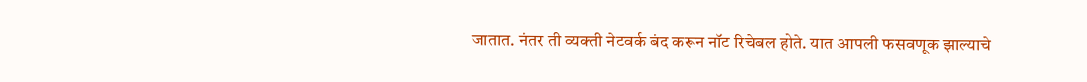जातात. नंतर ती व्यक्ती नेटवर्क बंद करून नॉट रिचेबल होते. यात आपली फसवणूक झाल्याचे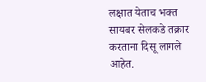लक्षात येताच भक्त सायबर सेलकडे तक्रार करताना दिसू लागले आहेत.